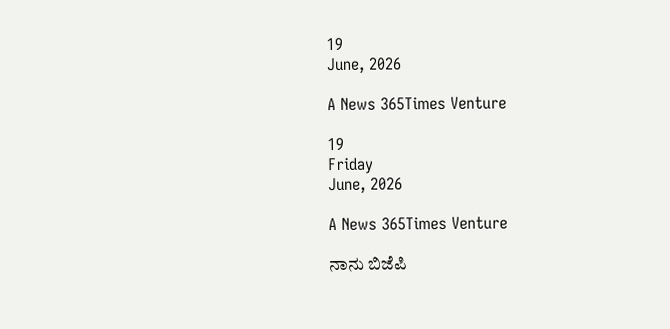19
June, 2026

A News 365Times Venture

19
Friday
June, 2026

A News 365Times Venture

ನಾನು ಬಿಜೆಪಿ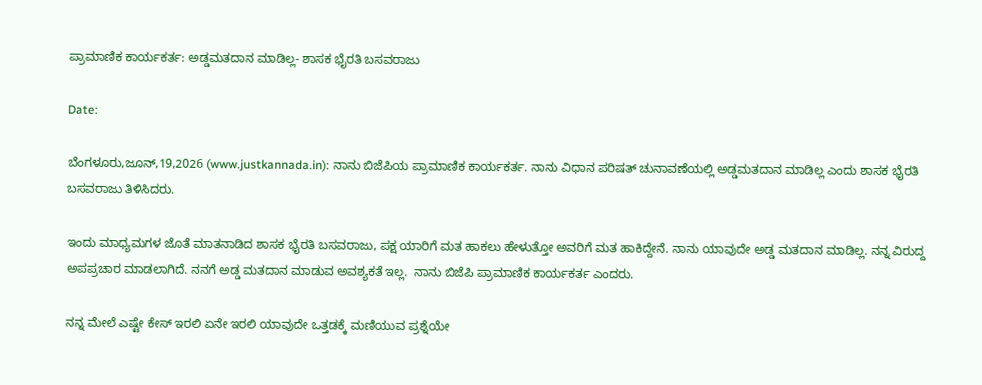ಪ್ರಾಮಾಣಿಕ ಕಾರ್ಯಕರ್ತ: ಅಡ್ಡಮತದಾನ ಮಾಡಿಲ್ಲ- ಶಾಸಕ ಭೈರತಿ ಬಸವರಾಜು

Date:

ಬೆಂಗಳೂರು,ಜೂನ್,19,2026 (www.justkannada.in): ನಾನು ಬಿಜೆಪಿಯ ಪ್ರಾಮಾಣಿಕ ಕಾರ್ಯಕರ್ತ. ನಾನು ವಿಧಾನ ಪರಿಷತ್ ಚುನಾವಣೆಯಲ್ಲಿ ಅಡ್ಡಮತದಾನ ಮಾಡಿಲ್ಲ ಎಂದು ಶಾಸಕ ಭೈರತಿ ಬಸವರಾಜು ತಿಳಿಸಿದರು.

ಇಂದು ಮಾಧ್ಯಮಗಳ ಜೊತೆ ಮಾತನಾಡಿದ ಶಾಸಕ ಭೈರತಿ ಬಸವರಾಜು, ಪಕ್ಷ ಯಾರಿಗೆ ಮತ ಹಾಕಲು ಹೇಳುತ್ತೋ ಅವರಿಗೆ ಮತ ಹಾಕಿದ್ದೇನೆ. ನಾನು ಯಾವುದೇ ಅಡ್ಡ ಮತದಾನ ಮಾಡಿಲ್ಲ. ನನ್ನ ವಿರುದ್ದ ಅಪಪ್ರಚಾರ ಮಾಡಲಾಗಿದೆ. ನನಗೆ ಅಡ್ಡ ಮತದಾನ ಮಾಡುವ ಅವಶ್ಯಕತೆ ಇಲ್ಲ.  ನಾನು ಬಿಜೆಪಿ ಪ್ರಾಮಾಣಿಕ ಕಾರ್ಯಕರ್ತ ಎಂದರು.

ನನ್ನ ಮೇಲೆ ಎಷ್ಟೇ ಕೇಸ್ ಇರಲಿ ಏನೇ ಇರಲಿ ಯಾವುದೇ ಒತ್ತಡಕ್ಕೆ ಮಣಿಯುವ ಪ್ರಶ್ನೆಯೇ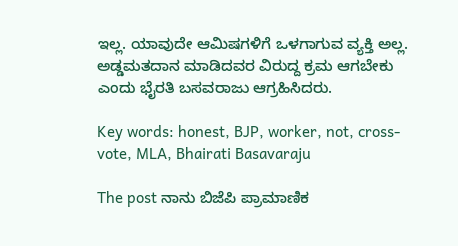ಇಲ್ಲ. ಯಾವುದೇ ಆಮಿಷಗಳಿಗೆ ಒಳಗಾಗುವ ವ್ಯಕ್ತಿ ಅಲ್ಲ. ಅಡ್ಡಮತದಾನ ಮಾಡಿದವರ ವಿರುದ್ದ ಕ್ರಮ ಆಗಬೇಕು  ಎಂದು ಭೈರತಿ ಬಸವರಾಜು ಆಗ್ರಹಿಸಿದರು.

Key words: honest, BJP, worker, not, cross-vote, MLA, Bhairati Basavaraju

The post ನಾನು ಬಿಜೆಪಿ ಪ್ರಾಮಾಣಿಕ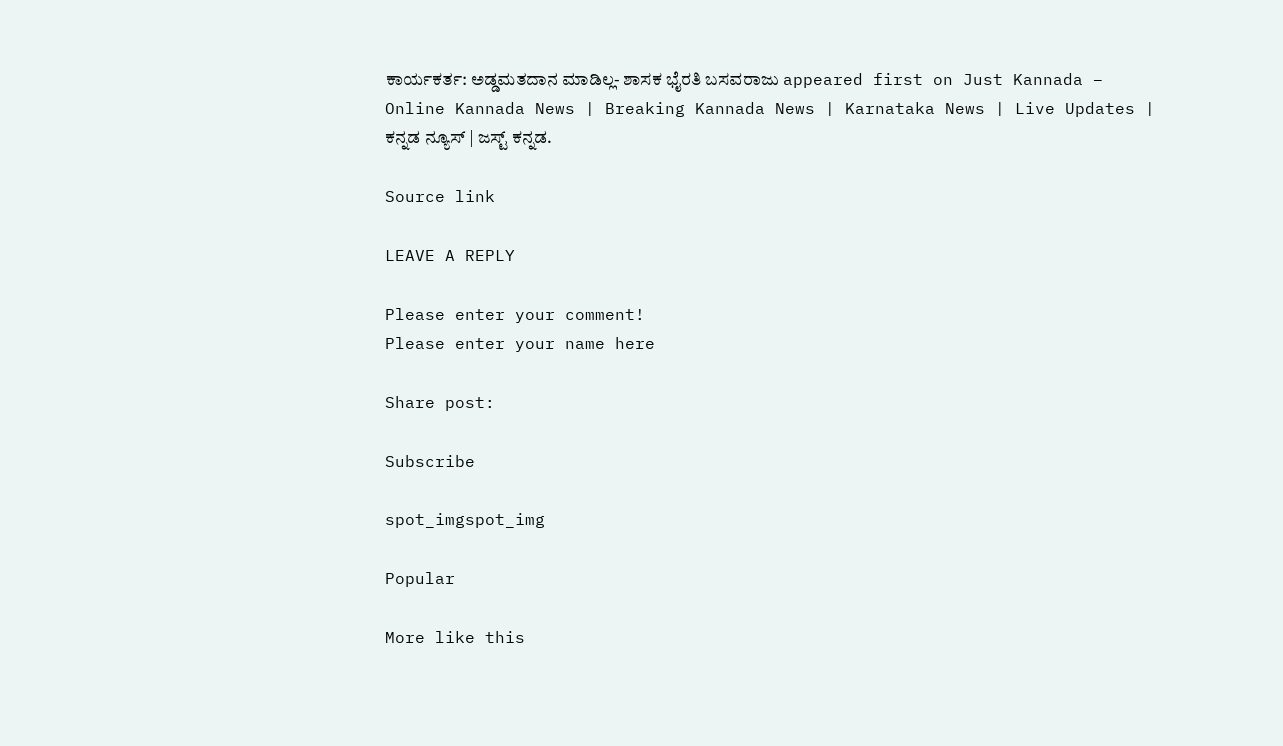ಕಾರ್ಯಕರ್ತ: ಅಡ್ಡಮತದಾನ ಮಾಡಿಲ್ಲ- ಶಾಸಕ ಭೈರತಿ ಬಸವರಾಜು appeared first on Just Kannada – Online Kannada News | Breaking Kannada News | Karnataka News | Live Updates | ಕನ್ನಡ ನ್ಯೂಸ್ | ಜಸ್ಟ್ ಕನ್ನಡ.

Source link

LEAVE A REPLY

Please enter your comment!
Please enter your name here

Share post:

Subscribe

spot_imgspot_img

Popular

More like this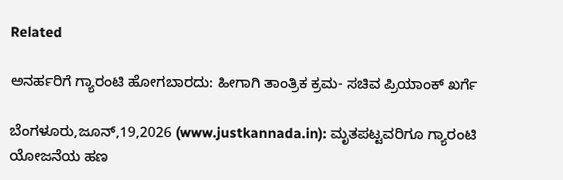Related

ಅನರ್ಹರಿಗೆ ಗ್ಯಾರಂಟಿ ಹೋಗಬಾರದು: ಹೀಗಾಗಿ ತಾಂತ್ರಿಕ ಕ್ರಮ- ಸಚಿವ ಪ್ರಿಯಾಂಕ್ ಖರ್ಗೆ

ಬೆಂಗಳೂರು,ಜೂನ್,19,2026 (www.justkannada.in): ಮೃತಪಟ್ಟವರಿಗೂ ಗ್ಯಾರಂಟಿ ಯೋಜನೆಯ ಹಣ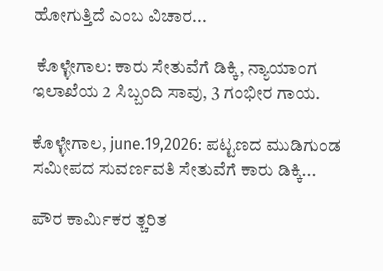ಹೋಗುತ್ತಿದೆ ಎಂಬ ವಿಚಾರ...

 ಕೊಳ್ಳೇಗಾಲ: ಕಾರು ಸೇತುವೆಗೆ ಡಿಕ್ಕಿ, ನ್ಯಾಯಾಂಗ ಇಲಾಖೆಯ 2 ಸಿಬ್ಬಂದಿ ಸಾವು, 3 ಗಂಭೀರ ಗಾಯ.

ಕೊಳ್ಳೇಗಾಲ, june.19,2026: ಪಟ್ಟಣದ ಮುಡಿಗುಂಡ ಸಮೀಪದ ಸುವರ್ಣವತಿ ಸೇತುವೆಗೆ ಕಾರು ಡಿಕ್ಕಿ...

ಪೌರ ಕಾರ್ಮಿಕರ ತ್ಚರಿತ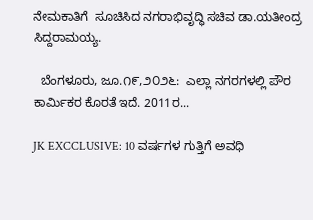ನೇಮಕಾತಿಗೆ  ಸೂಚಿಸಿದ ನಗರಾಭಿವೃದ್ಧಿ ಸಚಿವ ಡಾ.ಯತೀಂದ್ರ ಸಿದ್ದರಾಮಯ್ಯ.

  ಬೆಂಗಳೂರು, ಜೂ.೧೯,೨೦೨೬:  ಎಲ್ಲಾ ನಗರಗಳಲ್ಲಿ ಪೌರ ಕಾರ್ಮಿಕರ ಕೊರತೆ ಇದೆ. 2011ರ...

JK EXCCLUSIVE: 10 ವರ್ಷಗಳ ಗುತ್ತಿಗೆ ಅವಧಿ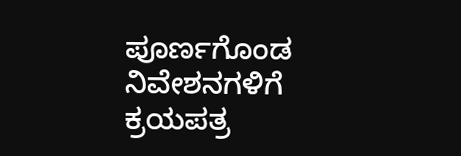ಪೂರ್ಣಗೊಂಡ ನಿವೇಶನಗಳಿಗೆ ಕ್ರಯಪತ್ರ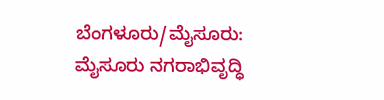ಬೆಂಗಳೂರು/ಮೈಸೂರು: ಮೈಸೂರು ನಗರಾಭಿವೃದ್ಧಿ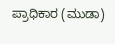ಪ್ರಾಧಿಕಾರ (ಮುಡಾ)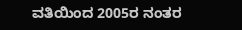ವತಿಯಿಂದ 2005ರ ನಂತರ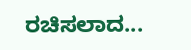ರಚಿಸಲಾದ...